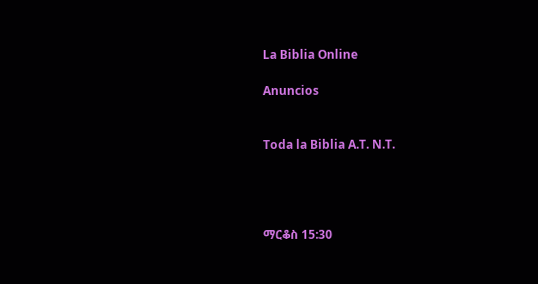La Biblia Online

Anuncios


Toda la Biblia A.T. N.T.




ማርቆስ 15:30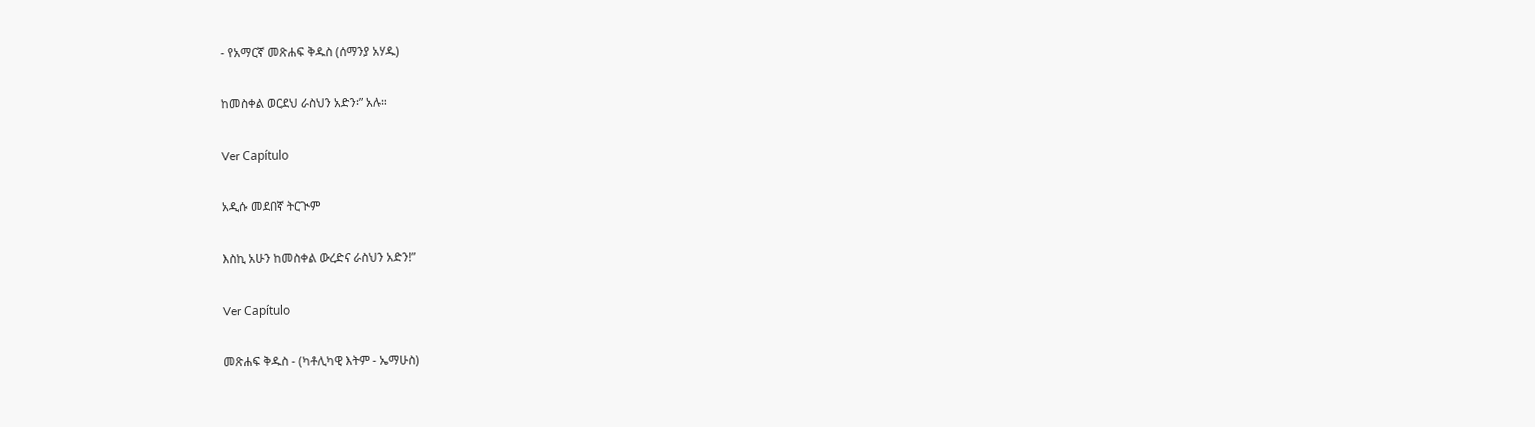- የአማርኛ መጽሐፍ ቅዱስ (ሰማንያ አሃዱ)

ከመስቀል ወርደህ ራስህን አድን፡” አሉ።

Ver Capítulo

አዲሱ መደበኛ ትርጒም

እስኪ አሁን ከመስቀል ውረድና ራስህን አድን!”

Ver Capítulo

መጽሐፍ ቅዱስ - (ካቶሊካዊ እትም - ኤማሁስ)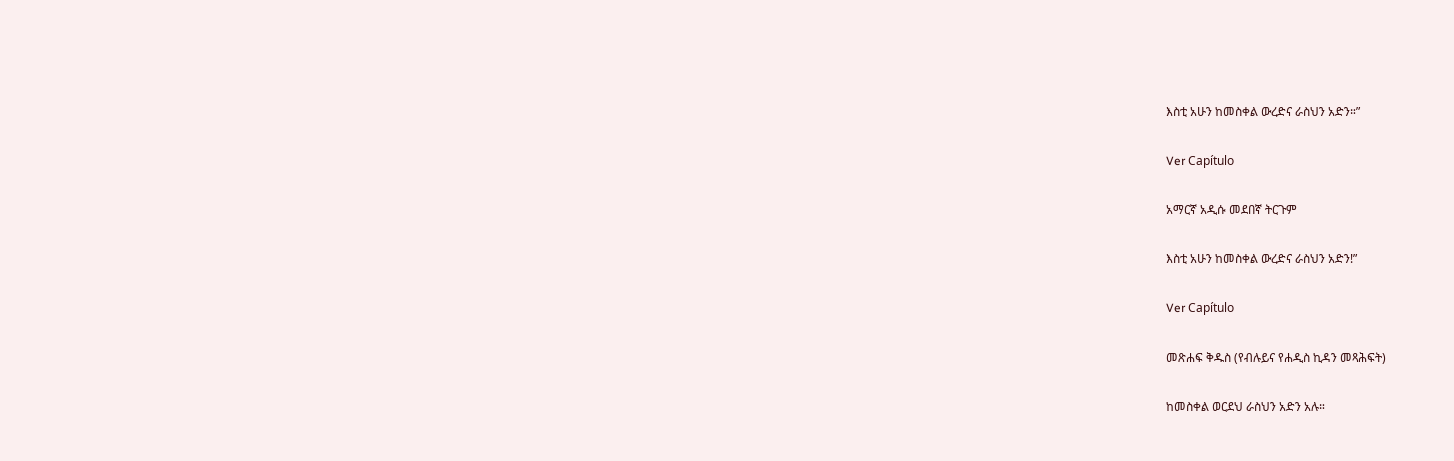እስቲ አሁን ከመስቀል ውረድና ራስህን አድን።”

Ver Capítulo

አማርኛ አዲሱ መደበኛ ትርጉም

እስቲ አሁን ከመስቀል ውረድና ራስህን አድን!”

Ver Capítulo

መጽሐፍ ቅዱስ (የብሉይና የሐዲስ ኪዳን መጻሕፍት)

ከመስቀል ወርደህ ራስህን አድን አሉ።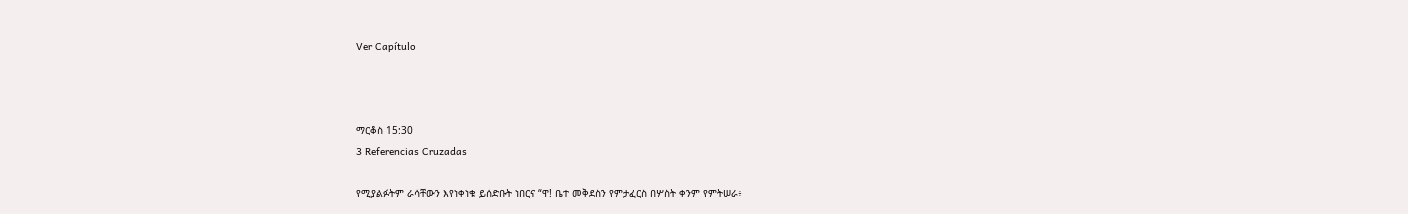Ver Capítulo



ማርቆስ 15:30
3 Referencias Cruzadas

የሚያልፉትም ራሳቸውን እየነቀነቁ ይሰድቡት ነበርና “ዋ! ቤተ መቅደስን የምታፈርስ በሦስት ቀንም የምትሠራ፥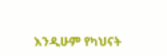እንዲሁም የካህናት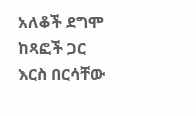አለቆች ደግሞ ከጻፎች ጋር እርስ በርሳቸው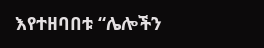እየተዘባበቱ “ሌሎችን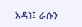አዳነ፤ ራሱን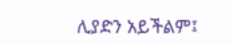ሊያድን አይችልም፤